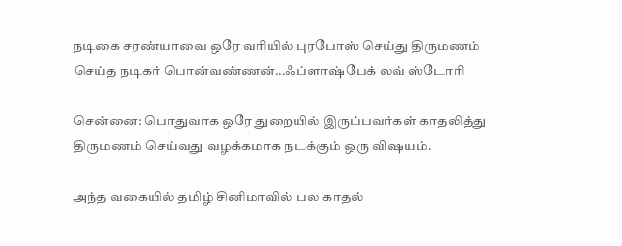நடிகை சரண்யாவை ஒரே வரியில் புரபோஸ் செய்து திருமணம் செய்த நடிகர் பொன்வண்ணன்...ஃப்ளாஷ்பேக் லவ் ஸ்டோரி

சென்னை: பொதுவாக ஒரே துறையில் இருப்பவர்கள் காதலித்து திருமணம் செய்வது வழக்கமாக நடக்கும் ஒரு விஷயம்.

அந்த வகையில் தமிழ் சினிமாவில் பல காதல்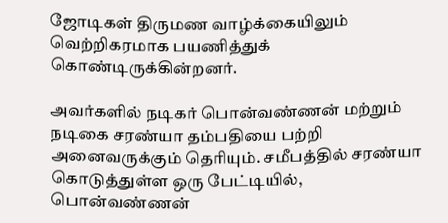ஜோடிகள் திருமண வாழ்க்கையிலும் வெற்றிகரமாக பயணித்துக் கொண்டிருக்கின்றனர்.

அவர்களில் நடிகர் பொன்வண்ணன் மற்றும் நடிகை சரண்யா தம்பதியை பற்றி அனைவருக்கும் தெரியும். சமீபத்தில் சரண்யா கொடுத்துள்ள ஒரு பேட்டியில், பொன்வண்ணன்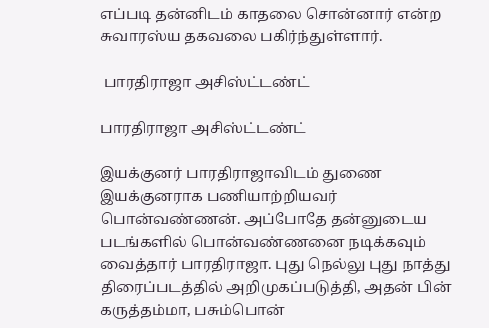எப்படி தன்னிடம் காதலை சொன்னார் என்ற சுவாரஸ்ய தகவலை பகிர்ந்துள்ளார்.

 பாரதிராஜா அசிஸ்ட்டண்ட்

பாரதிராஜா அசிஸ்ட்டண்ட்

இயக்குனர் பாரதிராஜாவிடம் துணை இயக்குனராக பணியாற்றியவர் பொன்வண்ணன். அப்போதே தன்னுடைய படங்களில் பொன்வண்ணனை நடிக்கவும் வைத்தார் பாரதிராஜா. புது நெல்லு புது நாத்து திரைப்படத்தில் அறிமுகப்படுத்தி, அதன் பின் கருத்தம்மா, பசும்பொன்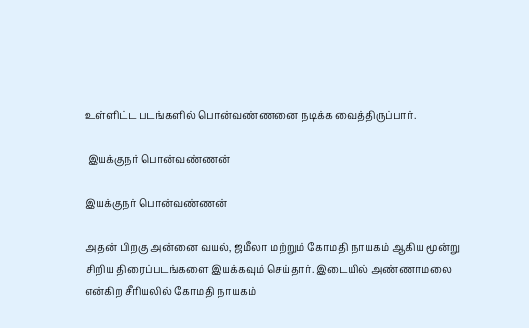உள்ளிட்ட படங்களில் பொன்வண்ணனை நடிக்க வைத்திருப்பார்.

 இயக்குநர் பொன்வண்ணன்

இயக்குநர் பொன்வண்ணன்

அதன் பிறகு அன்னை வயல், ஜமீலா மற்றும் கோமதி நாயகம் ஆகிய மூன்று சிறிய திரைப்படங்களை இயக்கவும் செய்தார். இடையில் அண்ணாமலை என்கிற சீரியலில் கோமதி நாயகம்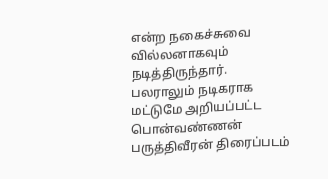என்ற நகைச்சுவை வில்லனாகவும் நடித்திருந்தார். பலராலும் நடிகராக மட்டுமே அறியப்பட்ட பொன்வண்ணன் பருத்திவீரன் திரைப்படம்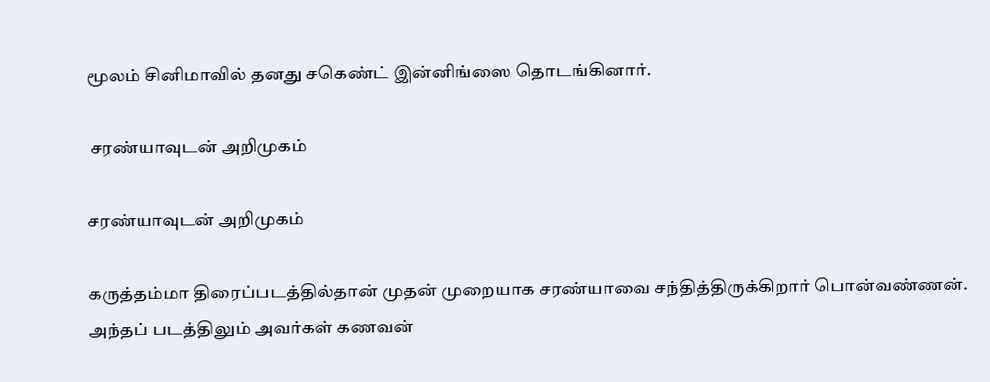மூலம் சினிமாவில் தனது சகெண்ட் இன்னிங்ஸை தொடங்கினார்.

 சரண்யாவுடன் அறிமுகம்

சரண்யாவுடன் அறிமுகம்

கருத்தம்மா திரைப்படத்தில்தான் முதன் முறையாக சரண்யாவை சந்தித்திருக்கிறார் பொன்வண்ணன். அந்தப் படத்திலும் அவர்கள் கணவன்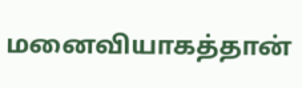மனைவியாகத்தான்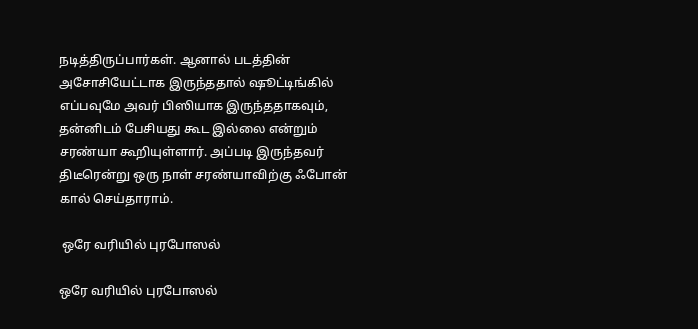நடித்திருப்பார்கள். ஆனால் படத்தின் அசோசியேட்டாக இருந்ததால் ஷூட்டிங்கில் எப்பவுமே அவர் பிஸியாக இருந்ததாகவும், தன்னிடம் பேசியது கூட இல்லை என்றும் சரண்யா கூறியுள்ளார். அப்படி இருந்தவர் திடீரென்று ஒரு நாள் சரண்யாவிற்கு ஃபோன் கால் செய்தாராம்.

 ஒரே வரியில் புரபோஸல்

ஒரே வரியில் புரபோஸல்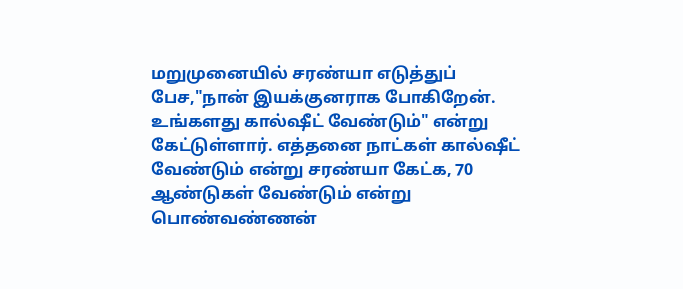மறுமுனையில் சரண்யா எடுத்துப் பேச,"நான் இயக்குனராக போகிறேன். உங்களது கால்ஷீட் வேண்டும்" என்று கேட்டுள்ளார். எத்தனை நாட்கள் கால்ஷீட் வேண்டும் என்று சரண்யா கேட்க, 70 ஆண்டுகள் வேண்டும் என்று பொண்வண்ணன்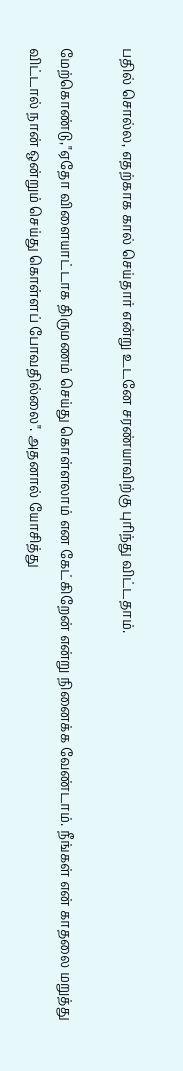பதில் சொல்ல, எதற்காக கால் செய்தார் என்று உடனே சரண்யாவிற்கு புரிந்து விட்டதாம்.

மேற்கொண்டு,"ஏதோ விளையாட்டாக திருமணம் செய்து கொள்ளலாம் என கேட்கிறேன் என்று நினைக்க வேண்டாம். நீங்கள் என் காதலை மறுத்து விட்டால் நான் ஒன்றும் செய்து கொள்ளப் போவதில்லை". அதனால் யோசித்து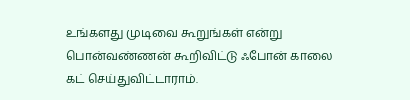உங்களது முடிவை கூறுங்கள் என்று பொன்வண்ணன் கூறிவிட்டு ஃபோன் காலை கட் செய்துவிட்டாராம்.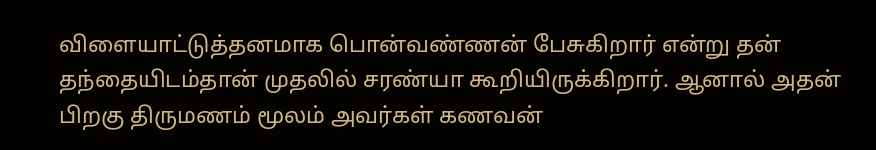விளையாட்டுத்தனமாக பொன்வண்ணன் பேசுகிறார் என்று தன் தந்தையிடம்தான் முதலில் சரண்யா கூறியிருக்கிறார். ஆனால் அதன் பிறகு திருமணம் மூலம் அவர்கள் கணவன்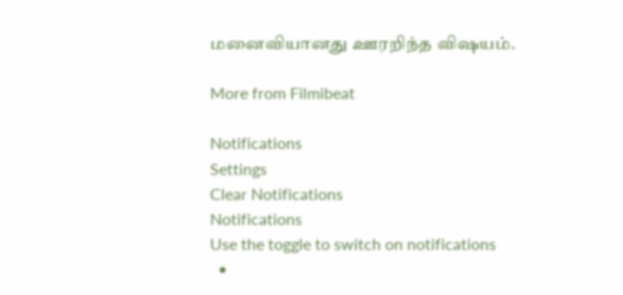மனைவியானது ஊரறிந்த விஷயம்.

More from Filmibeat

Notifications
Settings
Clear Notifications
Notifications
Use the toggle to switch on notifications
  •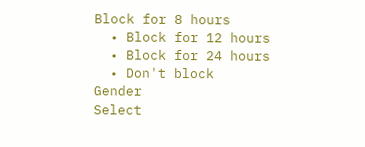Block for 8 hours
  • Block for 12 hours
  • Block for 24 hours
  • Don't block
Gender
Select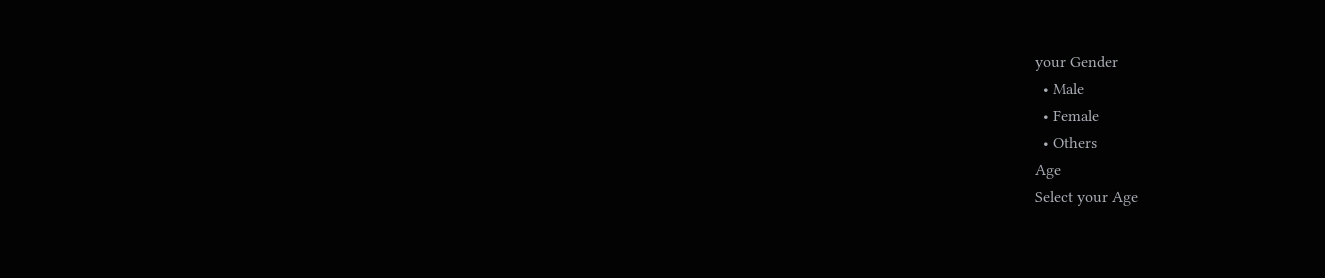your Gender
  • Male
  • Female
  • Others
Age
Select your Age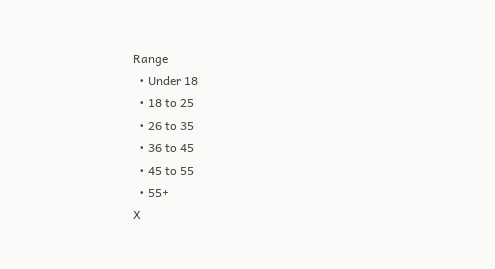Range
  • Under 18
  • 18 to 25
  • 26 to 35
  • 36 to 45
  • 45 to 55
  • 55+
X